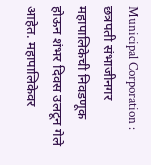Municipal Corporation : छत्रपती संभाजीनगर महापालिकेची निवडणूक होऊन शंभर दिवस उलटून गेले आहेत. महापालिकेवर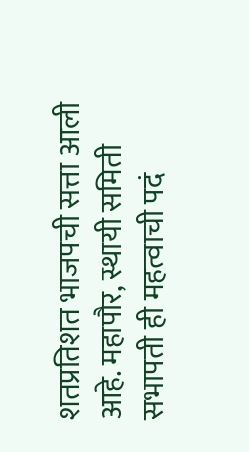शतप्रतिशत भाजपची सत्ता आली आहे. महापौर, स्थायी समिती सभापती ही महत्वाची पदं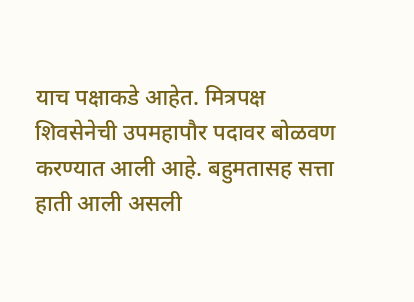याच पक्षाकडे आहेत. मित्रपक्ष शिवसेनेची उपमहापौर पदावर बोळवण करण्यात आली आहे. बहुमतासह सत्ता हाती आली असली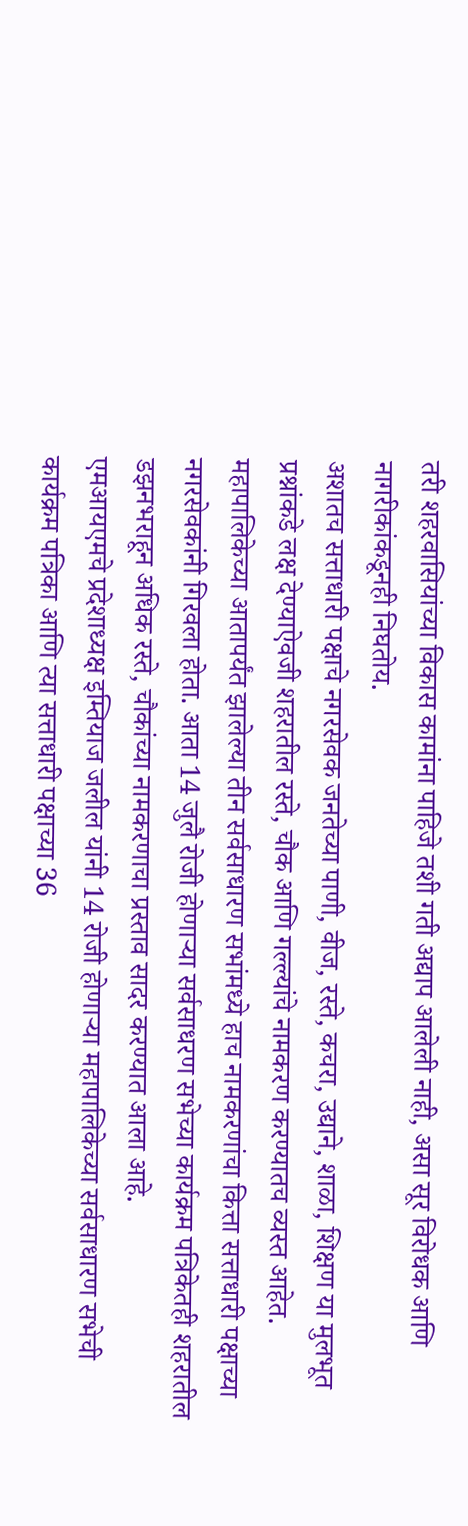तरी शहरवासियांच्या विकास कामांना पाहिजे तशी गती अद्याप आलेली नाही, असा सूर विरोधक आणि नागरीकांकडूनही निघतोय.
अशातच सत्ताधारी पक्षाचे नगरसेवक जनतेच्या पाणी, वीज, रस्ते, कचरा, उद्याने, शाळा, शिक्षण या मुलभूत प्रश्नांकडे लक्ष देण्याऐवजी शहरातील रस्ते, चौक आणि गल्ल्यांचे नामकरण करण्यातच व्यस्त आहेत. महापालिकेच्या आतापर्यंत झालेल्या तीन सर्वसाधारण सभांमध्ये हाच नामकरणांचा कित्ता सत्ताधारी पक्षाच्या नगरसेवकांनी गिरवला होता. आता 14 जुलै रोजी होणाऱ्या सर्वसाधरण सभेच्या कार्यक्रम पत्रिकेतही शहरातील डझनभराहून अधिक रस्ते, चौकांच्या नामकरणाचा प्रस्ताव सादर करण्यात आला आहे.
एमआयएमचे प्रदेशाध्यक्ष इम्तियाज जलील यांनी 14 रोजी होणाऱ्या महापालिकेच्या सर्वसाधारण सभेची कार्यक्रम पत्रिका आणि त्या सत्ताधारी पक्षाच्या 36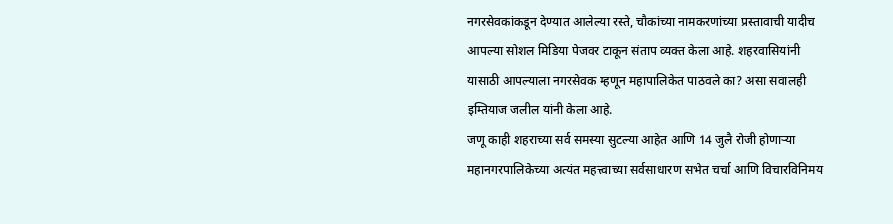नगरसेवकांकडून देण्यात आलेल्या रस्ते, चौकांच्या नामकरणांच्या प्रस्तावाची यादीच आपल्या सोशल मिडिया पेजवर टाकून संताप व्यक्त केला आहे. शहरवासियांनी यासाठी आपल्याला नगरसेवक म्हणून महापालिकेत पाठवले का? असा सवालही इम्तियाज जलील यांनी केला आहे.
जणू काही शहराच्या सर्व समस्या सुटल्या आहेत आणि 14 जुलै रोजी होणाऱ्या महानगरपालिकेच्या अत्यंत महत्त्वाच्या सर्वसाधारण सभेत चर्चा आणि विचारविनिमय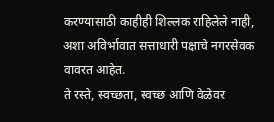करण्यासाठी काहीही शिल्लक राहिलेले नाही, अशा अविर्भावात सत्ताधारी पक्षाचे नगरसेवक वावरत आहेत.
ते रस्ते, स्वच्छता, स्वच्छ आणि वेळेवर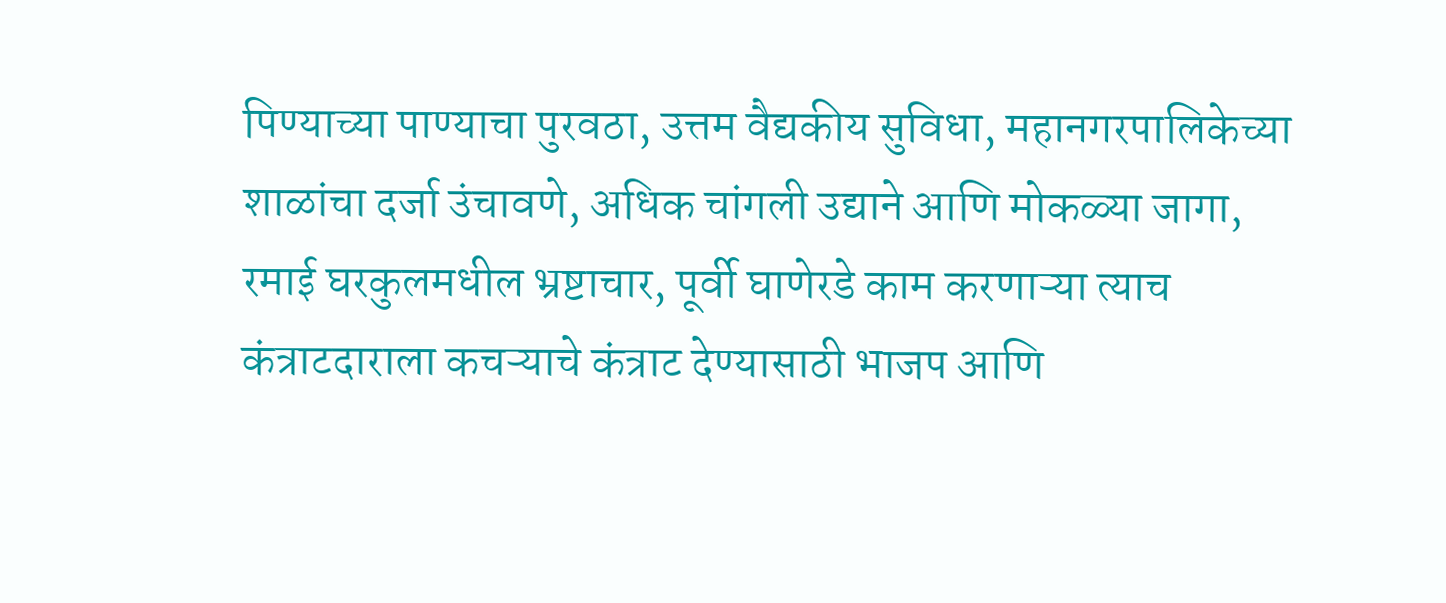पिण्याच्या पाण्याचा पुरवठा, उत्तम वैद्यकीय सुविधा, महानगरपालिकेच्या शाळांचा दर्जा उंचावणे, अधिक चांगली उद्याने आणि मोकळ्या जागा, रमाई घरकुलमधील भ्रष्टाचार, पूर्वी घाणेरडे काम करणाऱ्या त्याच कंत्राटदाराला कचऱ्याचे कंत्राट देण्यासाठी भाजप आणि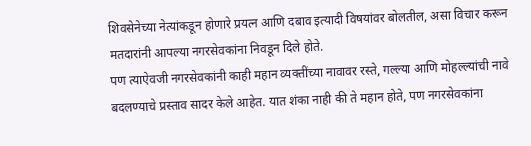शिवसेनेच्या नेत्यांकडून होणारे प्रयत्न आणि दबाव इत्यादी विषयांवर बोलतील, असा विचार करून मतदारांनी आपल्या नगरसेवकांना निवडून दिले होते.
पण त्याऐवजी नगरसेवकांनी काही महान व्यक्तींच्या नावावर रस्ते, गल्ल्या आणि मोहल्ल्यांची नावे बदलण्याचे प्रस्ताव सादर केले आहेत. यात शंका नाही की ते महान होते, पण नगरसेवकांना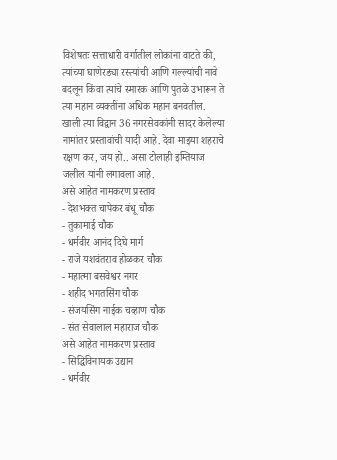विशेषतः सत्ताधारी वर्गातील लोकांना वाटते की, त्यांच्या घाणेरड्या रस्त्यांची आणि गल्ल्यांची नावे बदलून किंवा त्यांचे स्मारक आणि पुतळे उभारून ते त्या महान व्यक्तींना अधिक महान बनवतील. खाली त्या विद्वान 36 नगरसेवकांनी सादर केलेल्या नामांतर प्रस्तावांची यादी आहे. देवा माझ्या शहराचे रक्षण कर, जय हो.. असा टोलाही इम्तियाज जलील यांनी लगावला आहे.
असे आहेत नामकरण प्रस्ताव
- देशभक्त चापेकर बंधू चौक
- तुकामाई चौक
- धर्मवीर आनंद दिघे मार्ग
- राजे यशवंतराव होळकर चौक
- महात्मा बसवेश्वर नगर
- शहीद भगतसिंग चौक
- संजयसिंग नाईक चव्हाण चौक
- संत सेवालाल महाराज चौक
असे आहेत नामकरण प्रस्ताव
- सिद्धिविनायक उद्यान
- धर्मवीर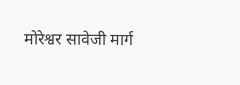मोरेश्वर सावेजी मार्ग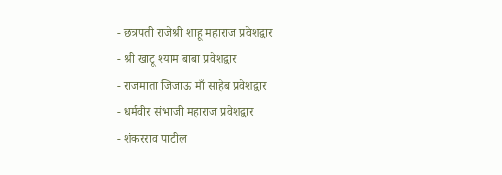- छत्रपती राजेश्री शाहू महाराज प्रवेशद्वार
- श्री खाटू श्याम बाबा प्रवेशद्वार
- राजमाता जिजाऊ माँ साहेब प्रवेशद्वार
- धर्मवीर संभाजी महाराज प्रवेशद्वार
- शंकरराव पाटील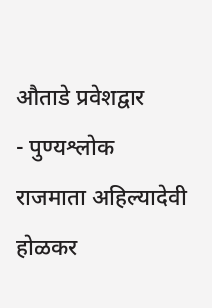औताडे प्रवेशद्वार
- पुण्यश्लोक राजमाता अहिल्यादेवी होळकर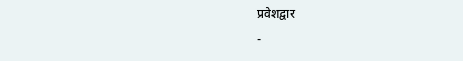प्रवेशद्वार
-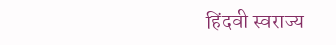हिंदवी स्वराज्य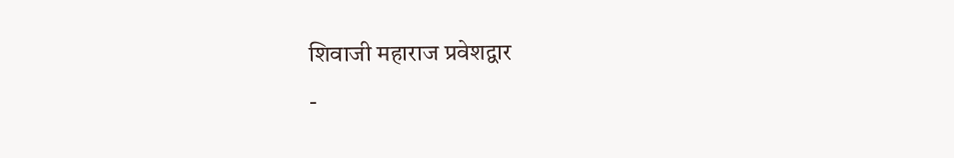शिवाजी महाराज प्रवेशद्वार
-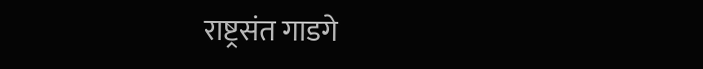राष्ट्रसंत गाडगे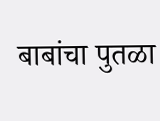बाबांचा पुतळा